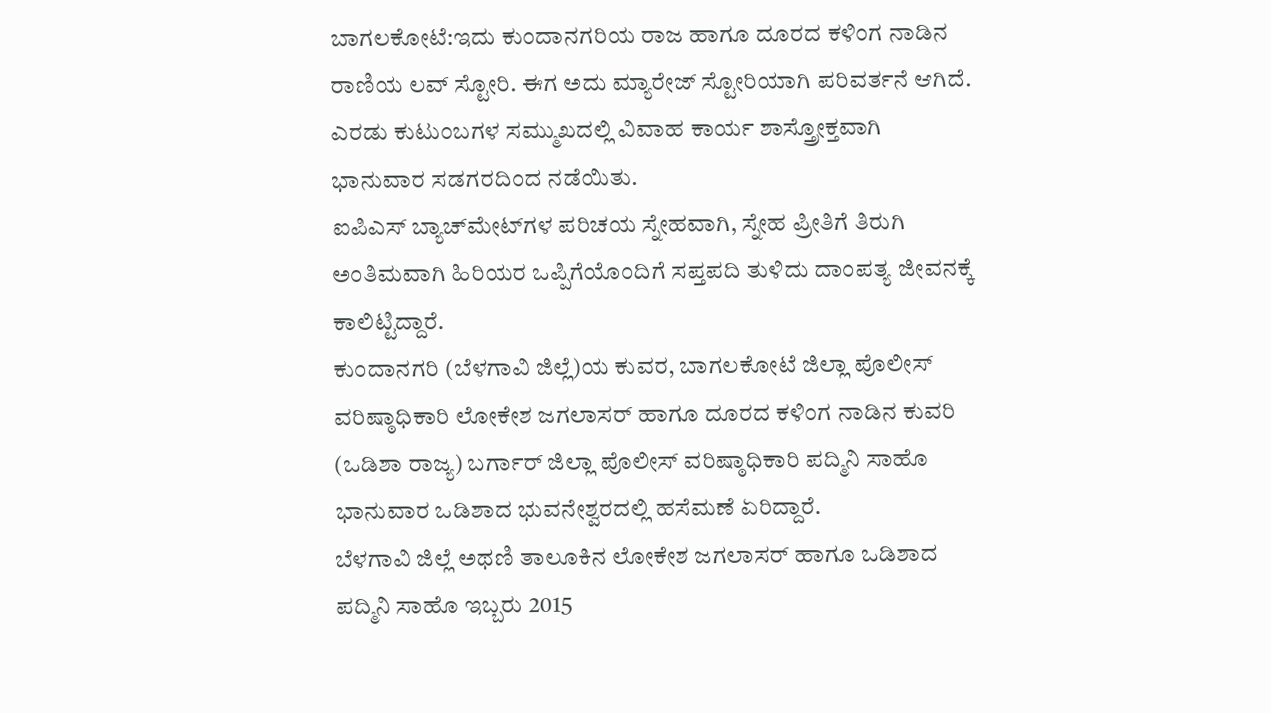ಬಾಗಲಕೋಟೆ:ಇದು ಕುಂದಾನಗರಿಯ ರಾಜ ಹಾಗೂ ದೂರದ ಕಳಿಂಗ ನಾಡಿನ ರಾಣಿಯ ಲವ್ ಸ್ಟೋರಿ. ಈಗ ಅದು ಮ್ಯಾರೇಜ್ ಸ್ಟೋರಿಯಾಗಿ ಪರಿವರ್ತನೆ ಆಗಿದೆ. ಎರಡು ಕುಟುಂಬಗಳ ಸಮ್ಮುಖದಲ್ಲಿ ವಿವಾಹ ಕಾರ್ಯ ಶಾಸ್ತ್ರೋಕ್ತವಾಗಿ ಭಾನುವಾರ ಸಡಗರದಿಂದ ನಡೆಯಿತು.
ಐಪಿಎಸ್ ಬ್ಯಾಚ್‌ಮೇಟ್‌ಗಳ ಪರಿಚಯ ಸ್ನೇಹವಾಗಿ, ಸ್ನೇಹ ಪ್ರೀತಿಗೆ ತಿರುಗಿ ಅಂತಿಮವಾಗಿ ಹಿರಿಯರ ಒಪ್ಪಿಗೆಯೊಂದಿಗೆ ಸಪ್ತಪದಿ ತುಳಿದು ದಾಂಪತ್ಯ ಜೀವನಕ್ಕೆ ಕಾಲಿಟ್ಟಿದ್ದಾರೆ.
ಕುಂದಾನಗರಿ (ಬೆಳಗಾವಿ ಜಿಲ್ಲೆ)ಯ ಕುವರ, ಬಾಗಲಕೋಟೆ ಜಿಲ್ಲಾ ಪೊಲೀಸ್ ವರಿಷ್ಠಾಧಿಕಾರಿ ಲೋಕೇಶ ಜಗಲಾಸರ್ ಹಾಗೂ ದೂರದ ಕಳಿಂಗ ನಾಡಿನ ಕುವರಿ (ಒಡಿಶಾ ರಾಜ್ಯ) ಬರ್ಗಾರ್ ಜಿಲ್ಲಾ ಪೊಲೀಸ್ ವರಿಷ್ಠಾಧಿಕಾರಿ ಪದ್ಮಿನಿ ಸಾಹೊ ಭಾನುವಾರ ಒಡಿಶಾದ ಭುವನೇಶ್ವರದಲ್ಲಿ ಹಸೆಮಣೆ ಏರಿದ್ದಾರೆ.
ಬೆಳಗಾವಿ ಜಿಲ್ಲೆ ಅಥಣಿ ತಾಲೂಕಿನ ಲೋಕೇಶ ಜಗಲಾಸರ್ ಹಾಗೂ ಒಡಿಶಾದ ಪದ್ಮಿನಿ ಸಾಹೊ ಇಬ್ಬರು 2015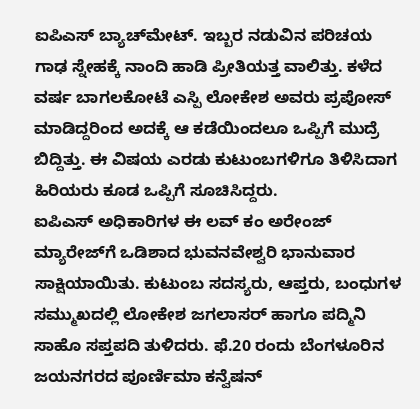ಐಪಿಎಸ್ ಬ್ಯಾಚ್‌ಮೇಟ್. ಇಬ್ಬರ ನಡುವಿನ ಪರಿಚಯ ಗಾಢ ಸ್ನೇಹಕ್ಕೆ ನಾಂದಿ ಹಾಡಿ ಪ್ರೀತಿಯತ್ತ ವಾಲಿತ್ತು. ಕಳೆದ ವರ್ಷ ಬಾಗಲಕೋಟೆ ಎಸ್ಪಿ ಲೋಕೇಶ ಅವರು ಪ್ರಪೋಸ್ ಮಾಡಿದ್ದರಿಂದ ಅದಕ್ಕೆ ಆ ಕಡೆಯಿಂದಲೂ ಒಪ್ಪಿಗೆ ಮುದ್ರೆ ಬಿದ್ದಿತ್ತು. ಈ ವಿಷಯ ಎರಡು ಕುಟುಂಬಗಳಿಗೂ ತಿಳಿಸಿದಾಗ ಹಿರಿಯರು ಕೂಡ ಒಪ್ಪಿಗೆ ಸೂಚಿಸಿದ್ದರು.
ಐಪಿಎಸ್ ಅಧಿಕಾರಿಗಳ ಈ ಲವ್ ಕಂ ಅರೇಂಜ್ ಮ್ಯಾರೇಜ್‌ಗೆ ಒಡಿಶಾದ ಭುವನವೇಶ್ವರಿ ಭಾನುವಾರ ಸಾಕ್ಷಿಯಾಯಿತು. ಕುಟುಂಬ ಸದಸ್ಯರು, ಆಪ್ತರು, ಬಂಧುಗಳ ಸಮ್ಮುಖದಲ್ಲಿ ಲೋಕೇಶ ಜಗಲಾಸರ್ ಹಾಗೂ ಪದ್ಮಿನಿ ಸಾಹೊ ಸಪ್ತಪದಿ ತುಳಿದರು. ಫೆ.20 ರಂದು ಬೆಂಗಳೂರಿನ ಜಯನಗರದ ಪೂರ್ಣಿಮಾ ಕನ್ವೆಷನ್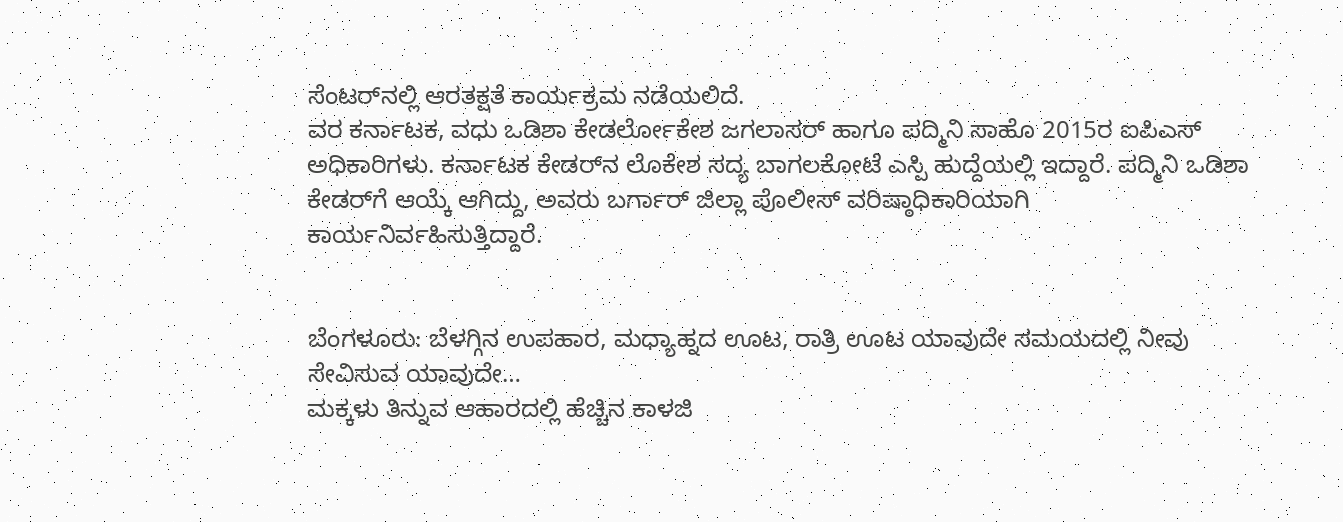ಸೆಂಟರ್‌ನಲ್ಲಿ ಆರತಕ್ಷತೆ ಕಾರ್ಯಕ್ರಮ ನಡೆಯಲಿದೆ.
ವರ ಕರ್ನಾಟಕ, ವಧು ಒಡಿಶಾ ಕೇಡರ್ಲೋಕೇಶ ಜಗಲಾಸರ್ ಹಾಗೂ ಪದ್ಮಿನಿ ಸಾಹೊ 2015ರ ಐಪಿಎಸ್ ಅಧಿಕಾರಿಗಳು. ಕರ್ನಾಟಕ ಕೇಡರ್‌ನ ಲೊಕೇಶ ಸದ್ಯ ಬಾಗಲಕೋಟೆ ಎಸ್ಪಿ ಹುದ್ದೆಯಲ್ಲಿ ಇದ್ದಾರೆ. ಪದ್ಮಿನಿ ಒಡಿಶಾ ಕೇಡರ್‌ಗೆ ಆಯ್ಕೆ ಆಗಿದ್ದು, ಅವರು ಬರ್ಗಾರ್ ಜಿಲ್ಲಾ ಪೊಲೀಸ್ ವರಿಷ್ಠಾಧಿಕಾರಿಯಾಗಿ ಕಾರ್ಯನಿರ್ವಹಿಸುತ್ತಿದ್ದಾರೆ.


ಬೆಂಗಳೂರು: ಬೆಳಗ್ಗಿನ ಉಪಹಾರ, ಮಧ್ಯಾಹ್ನದ ಊಟ, ರಾತ್ರಿ ಊಟ ಯಾವುದೇ ಸಮಯದಲ್ಲಿ ನೀವು ಸೇವಿಸುವ ಯಾವುದೇ…
ಮಕ್ಕಳು ತಿನ್ನುವ ಆಹಾರದಲ್ಲಿ ಹೆಚ್ಚಿನ ಕಾಳಜಿ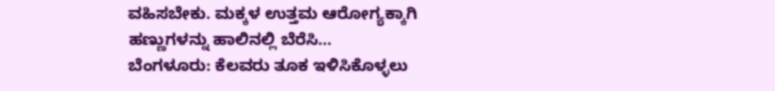ವಹಿಸಬೇಕು. ಮಕ್ಕಳ ಉತ್ತಮ ಆರೋಗ್ಯಕ್ಕಾಗಿ ಹಣ್ಣುಗಳನ್ನು ಹಾಲಿನಲ್ಲಿ ಬೆರೆಸಿ…
ಬೆಂಗಳೂರು: ಕೆಲವರು ತೂಕ ಇಳಿಸಿಕೊಳ್ಳಲು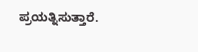ಪ್ರಯತ್ನಿಸುತ್ತಾರೆ.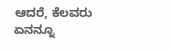ಆದರೆ, ಕೆಲವರು ಏನನ್ನೂ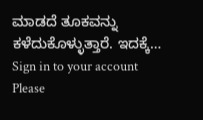ಮಾಡದೆ ತೂಕವನ್ನು ಕಳೆದುಕೊಳ್ಳುತ್ತಾರೆ. ಇದಕ್ಕೆ…
Sign in to your account
Please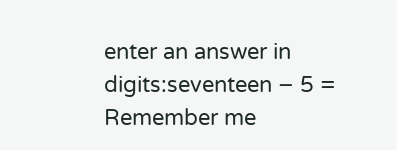enter an answer in digits:seventeen − 5 =
Remember me